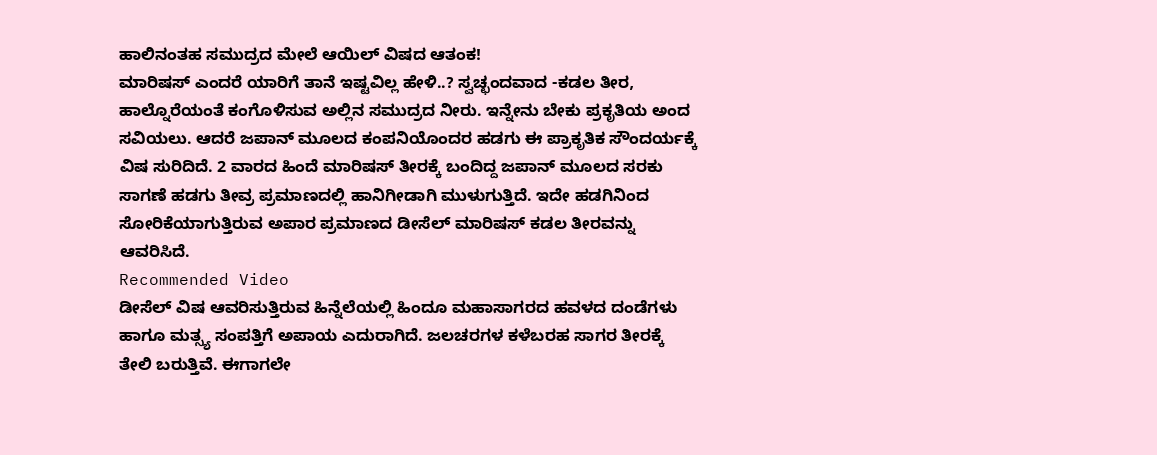ಹಾಲಿನಂತಹ ಸಮುದ್ರದ ಮೇಲೆ ಆಯಿಲ್ ವಿಷದ ಆತಂಕ!
ಮಾರಿಷಸ್ ಎಂದರೆ ಯಾರಿಗೆ ತಾನೆ ಇಷ್ಟವಿಲ್ಲ ಹೇಳಿ..? ಸ್ವಚ್ಛಂದವಾದ -ಕಡಲ ತೀರ, ಹಾಲ್ನೊರೆಯಂತೆ ಕಂಗೊಳಿಸುವ ಅಲ್ಲಿನ ಸಮುದ್ರದ ನೀರು. ಇನ್ನೇನು ಬೇಕು ಪ್ರಕೃತಿಯ ಅಂದ ಸವಿಯಲು. ಆದರೆ ಜಪಾನ್ ಮೂಲದ ಕಂಪನಿಯೊಂದರ ಹಡಗು ಈ ಪ್ರಾಕೃತಿಕ ಸೌಂದರ್ಯಕ್ಕೆ ವಿಷ ಸುರಿದಿದೆ. 2 ವಾರದ ಹಿಂದೆ ಮಾರಿಷಸ್ ತೀರಕ್ಕೆ ಬಂದಿದ್ದ ಜಪಾನ್ ಮೂಲದ ಸರಕು ಸಾಗಣೆ ಹಡಗು ತೀವ್ರ ಪ್ರಮಾಣದಲ್ಲಿ ಹಾನಿಗೀಡಾಗಿ ಮುಳುಗುತ್ತಿದೆ. ಇದೇ ಹಡಗಿನಿಂದ ಸೋರಿಕೆಯಾಗುತ್ತಿರುವ ಅಪಾರ ಪ್ರಮಾಣದ ಡೀಸೆಲ್ ಮಾರಿಷಸ್ ಕಡಲ ತೀರವನ್ನು ಆವರಿಸಿದೆ.
Recommended Video
ಡೀಸೆಲ್ ವಿಷ ಆವರಿಸುತ್ತಿರುವ ಹಿನ್ನೆಲೆಯಲ್ಲಿ ಹಿಂದೂ ಮಹಾಸಾಗರದ ಹವಳದ ದಂಡೆಗಳು ಹಾಗೂ ಮತ್ಸ್ಯ ಸಂಪತ್ತಿಗೆ ಅಪಾಯ ಎದುರಾಗಿದೆ. ಜಲಚರಗಳ ಕಳೆಬರಹ ಸಾಗರ ತೀರಕ್ಕೆ ತೇಲಿ ಬರುತ್ತಿವೆ. ಈಗಾಗಲೇ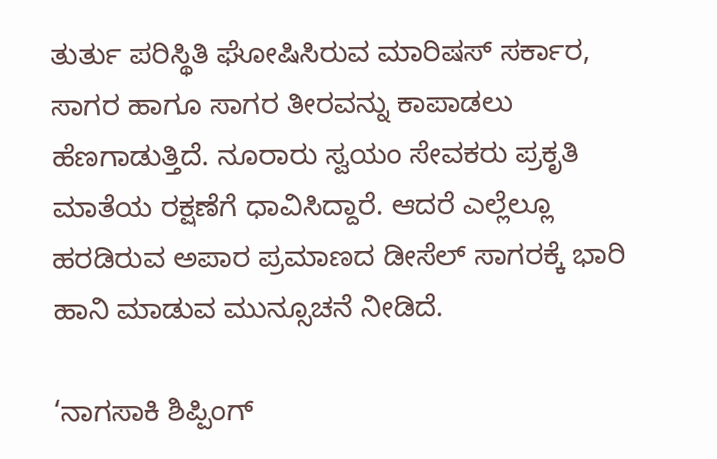ತುರ್ತು ಪರಿಸ್ಥಿತಿ ಘೋಷಿಸಿರುವ ಮಾರಿಷಸ್ ಸರ್ಕಾರ, ಸಾಗರ ಹಾಗೂ ಸಾಗರ ತೀರವನ್ನು ಕಾಪಾಡಲು ಹೆಣಗಾಡುತ್ತಿದೆ. ನೂರಾರು ಸ್ವಯಂ ಸೇವಕರು ಪ್ರಕೃತಿ ಮಾತೆಯ ರಕ್ಷಣೆಗೆ ಧಾವಿಸಿದ್ದಾರೆ. ಆದರೆ ಎಲ್ಲೆಲ್ಲೂ ಹರಡಿರುವ ಅಪಾರ ಪ್ರಮಾಣದ ಡೀಸೆಲ್ ಸಾಗರಕ್ಕೆ ಭಾರಿ ಹಾನಿ ಮಾಡುವ ಮುನ್ಸೂಚನೆ ನೀಡಿದೆ.

‘ನಾಗಸಾಕಿ ಶಿಪ್ಪಿಂಗ್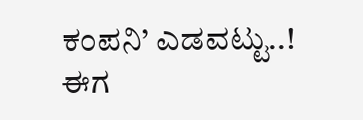ಕಂಪನಿ’ ಎಡವಟ್ಟು..!
ಈಗ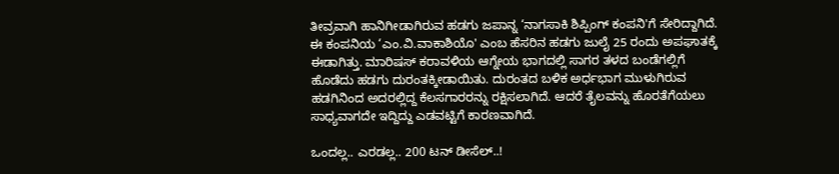ತೀವ್ರವಾಗಿ ಹಾನಿಗೀಡಾಗಿರುವ ಹಡಗು ಜಪಾನ್ನ ‘ನಾಗಸಾಕಿ ಶಿಪ್ಪಿಂಗ್ ಕಂಪನಿ'ಗೆ ಸೇರಿದ್ದಾಗಿದೆ. ಈ ಕಂಪನಿಯ ‘ಎಂ.ವಿ.ವಾಕಾಶಿಯೊ' ಎಂಬ ಹೆಸರಿನ ಹಡಗು ಜುಲೈ 25 ರಂದು ಅಪಘಾತಕ್ಕೆ ಈಡಾಗಿತ್ತು. ಮಾರಿಷಸ್ ಕರಾವಳಿಯ ಆಗ್ನೇಯ ಭಾಗದಲ್ಲಿ ಸಾಗರ ತಳದ ಬಂಡೆಗಲ್ಲಿಗೆ ಹೊಡೆದು ಹಡಗು ದುರಂತಕ್ಕೀಡಾಯಿತು. ದುರಂತದ ಬಳಿಕ ಅರ್ಧಭಾಗ ಮುಳುಗಿರುವ ಹಡಗಿನಿಂದ ಅದರಲ್ಲಿದ್ದ ಕೆಲಸಗಾರರನ್ನು ರಕ್ಷಿಸಲಾಗಿದೆ. ಆದರೆ ತೈಲವನ್ನು ಹೊರತೆಗೆಯಲು ಸಾಧ್ಯವಾಗದೇ ಇದ್ದಿದ್ದು ಎಡವಟ್ಟಿಗೆ ಕಾರಣವಾಗಿದೆ.

ಒಂದಲ್ಲ.. ಎರಡಲ್ಲ.. 200 ಟನ್ ಡೀಸೆಲ್..!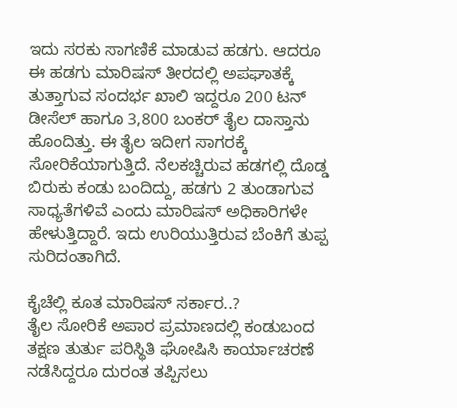ಇದು ಸರಕು ಸಾಗಣಿಕೆ ಮಾಡುವ ಹಡಗು. ಆದರೂ ಈ ಹಡಗು ಮಾರಿಷಸ್ ತೀರದಲ್ಲಿ ಅಪಘಾತಕ್ಕೆ ತುತ್ತಾಗುವ ಸಂದರ್ಭ ಖಾಲಿ ಇದ್ದರೂ 200 ಟನ್ ಡೀಸೆಲ್ ಹಾಗೂ 3,800 ಬಂಕರ್ ತೈಲ ದಾಸ್ತಾನು ಹೊಂದಿತ್ತು. ಈ ತೈಲ ಇದೀಗ ಸಾಗರಕ್ಕೆ ಸೋರಿಕೆಯಾಗುತ್ತಿದೆ. ನೆಲಕಚ್ಚಿರುವ ಹಡಗಲ್ಲಿ ದೊಡ್ಡ ಬಿರುಕು ಕಂಡು ಬಂದಿದ್ದು, ಹಡಗು 2 ತುಂಡಾಗುವ ಸಾಧ್ಯತೆಗಳಿವೆ ಎಂದು ಮಾರಿಷಸ್ ಅಧಿಕಾರಿಗಳೇ ಹೇಳುತ್ತಿದ್ದಾರೆ. ಇದು ಉರಿಯುತ್ತಿರುವ ಬೆಂಕಿಗೆ ತುಪ್ಪ ಸುರಿದಂತಾಗಿದೆ.

ಕೈಚೆಲ್ಲಿ ಕೂತ ಮಾರಿಷಸ್ ಸರ್ಕಾರ..?
ತೈಲ ಸೋರಿಕೆ ಅಪಾರ ಪ್ರಮಾಣದಲ್ಲಿ ಕಂಡುಬಂದ ತಕ್ಷಣ ತುರ್ತು ಪರಿಸ್ಥಿತಿ ಘೋಷಿಸಿ ಕಾರ್ಯಾಚರಣೆ ನಡೆಸಿದ್ದರೂ ದುರಂತ ತಪ್ಪಿಸಲು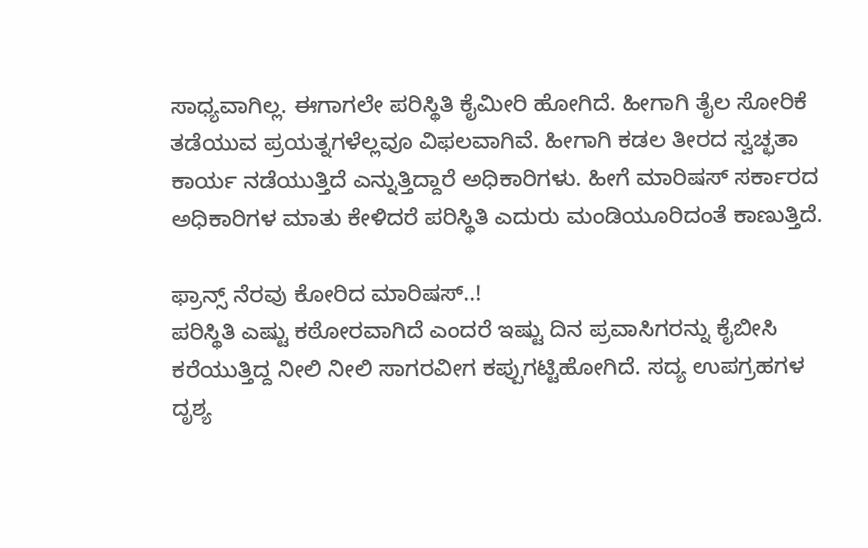ಸಾಧ್ಯವಾಗಿಲ್ಲ. ಈಗಾಗಲೇ ಪರಿಸ್ಥಿತಿ ಕೈಮೀರಿ ಹೋಗಿದೆ. ಹೀಗಾಗಿ ತೈಲ ಸೋರಿಕೆ ತಡೆಯುವ ಪ್ರಯತ್ನಗಳೆಲ್ಲವೂ ವಿಫಲವಾಗಿವೆ. ಹೀಗಾಗಿ ಕಡಲ ತೀರದ ಸ್ವಚ್ಛತಾ ಕಾರ್ಯ ನಡೆಯುತ್ತಿದೆ ಎನ್ನುತ್ತಿದ್ದಾರೆ ಅಧಿಕಾರಿಗಳು. ಹೀಗೆ ಮಾರಿಷಸ್ ಸರ್ಕಾರದ ಅಧಿಕಾರಿಗಳ ಮಾತು ಕೇಳಿದರೆ ಪರಿಸ್ಥಿತಿ ಎದುರು ಮಂಡಿಯೂರಿದಂತೆ ಕಾಣುತ್ತಿದೆ.

ಫ್ರಾನ್ಸ್ ನೆರವು ಕೋರಿದ ಮಾರಿಷಸ್..!
ಪರಿಸ್ಥಿತಿ ಎಷ್ಟು ಕಠೋರವಾಗಿದೆ ಎಂದರೆ ಇಷ್ಟು ದಿನ ಪ್ರವಾಸಿಗರನ್ನು ಕೈಬೀಸಿ ಕರೆಯುತ್ತಿದ್ದ ನೀಲಿ ನೀಲಿ ಸಾಗರವೀಗ ಕಪ್ಪುಗಟ್ಟಿಹೋಗಿದೆ. ಸದ್ಯ ಉಪಗ್ರಹಗಳ ದೃಶ್ಯ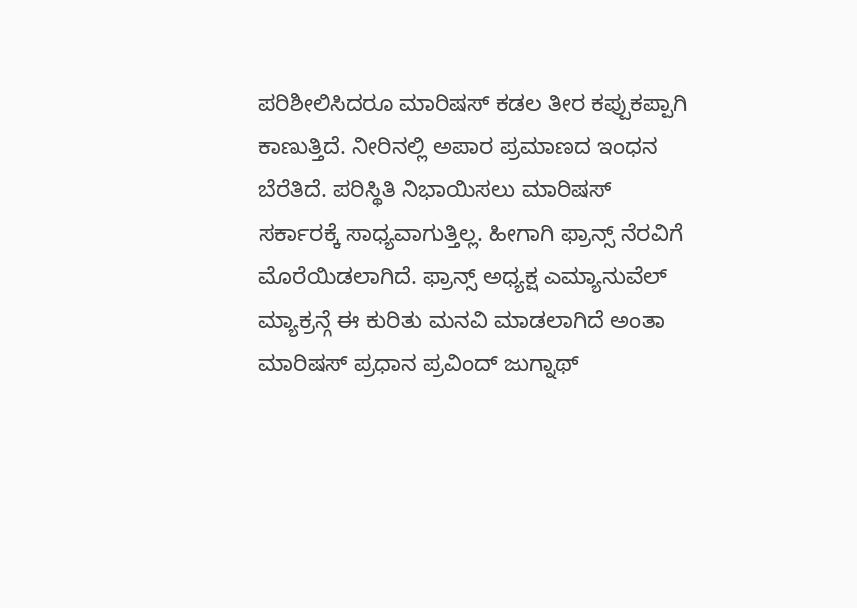ಪರಿಶೀಲಿಸಿದರೂ ಮಾರಿಷಸ್ ಕಡಲ ತೀರ ಕಪ್ಪುಕಪ್ಪಾಗಿ ಕಾಣುತ್ತಿದೆ. ನೀರಿನಲ್ಲಿ ಅಪಾರ ಪ್ರಮಾಣದ ಇಂಧನ ಬೆರೆತಿದೆ. ಪರಿಸ್ಥಿತಿ ನಿಭಾಯಿಸಲು ಮಾರಿಷಸ್ ಸರ್ಕಾರಕ್ಕೆ ಸಾಧ್ಯವಾಗುತ್ತಿಲ್ಲ. ಹೀಗಾಗಿ ಫ್ರಾನ್ಸ್ ನೆರವಿಗೆ ಮೊರೆಯಿಡಲಾಗಿದೆ. ಫ್ರಾನ್ಸ್ ಅಧ್ಯಕ್ಷ ಎಮ್ಯಾನುವೆಲ್ ಮ್ಯಾಕ್ರನ್ಗೆ ಈ ಕುರಿತು ಮನವಿ ಮಾಡಲಾಗಿದೆ ಅಂತಾ ಮಾರಿಷಸ್ ಪ್ರಧಾನ ಪ್ರವಿಂದ್ ಜುಗ್ನಾಥ್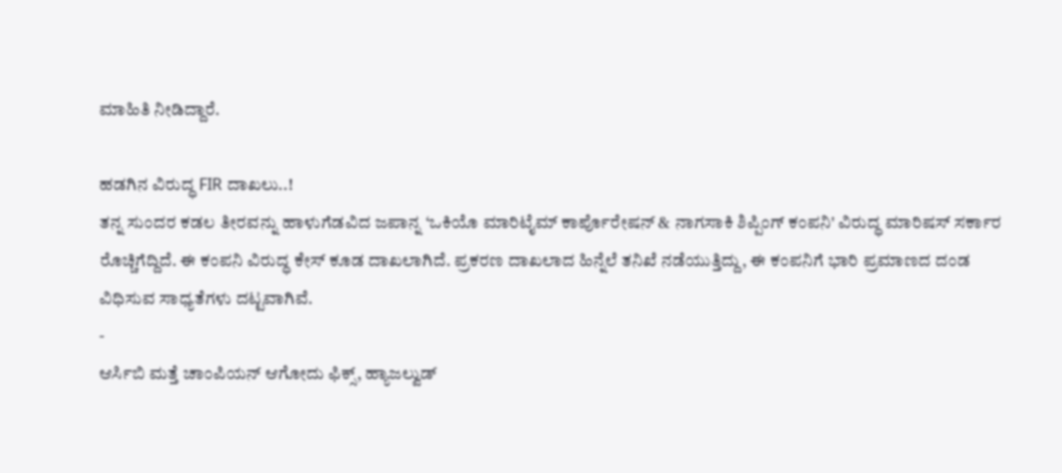ಮಾಹಿತಿ ನೀಡಿದ್ದಾರೆ.

ಹಡಗಿನ ವಿರುದ್ಧ FIR ದಾಖಲು..!
ತನ್ನ ಸುಂದರ ಕಡಲ ತೀರವನ್ನು ಹಾಳುಗೆಡವಿದ ಜಪಾನ್ನ ‘ಒಕಿಯೊ ಮಾರಿಟೈಮ್ ಕಾರ್ಪೊರೇಷನ್ & ನಾಗಸಾಕಿ ಶಿಪ್ಪಿಂಗ್ ಕಂಪನಿ' ವಿರುದ್ಧ ಮಾರಿಷಸ್ ಸರ್ಕಾರ ರೊಚ್ಚಿಗೆದ್ದಿದೆ. ಈ ಕಂಪನಿ ವಿರುದ್ಧ ಕೇಸ್ ಕೂಡ ದಾಖಲಾಗಿದೆ. ಪ್ರಕರಣ ದಾಖಲಾದ ಹಿನ್ನೆಲೆ ತನಿಖೆ ನಡೆಯುತ್ತಿದ್ದು, ಈ ಕಂಪನಿಗೆ ಭಾರಿ ಪ್ರಮಾಣದ ದಂಡ ವಿಧಿಸುವ ಸಾಧ್ಯತೆಗಳು ದಟ್ಟವಾಗಿವೆ.
-
ಆರ್ಸಿಬಿ ಮತ್ತೆ ಚಾಂಪಿಯನ್ ಆಗೋದು ಫಿಕ್ಸ್, ಹ್ಯಾಜಲ್ವುಡ್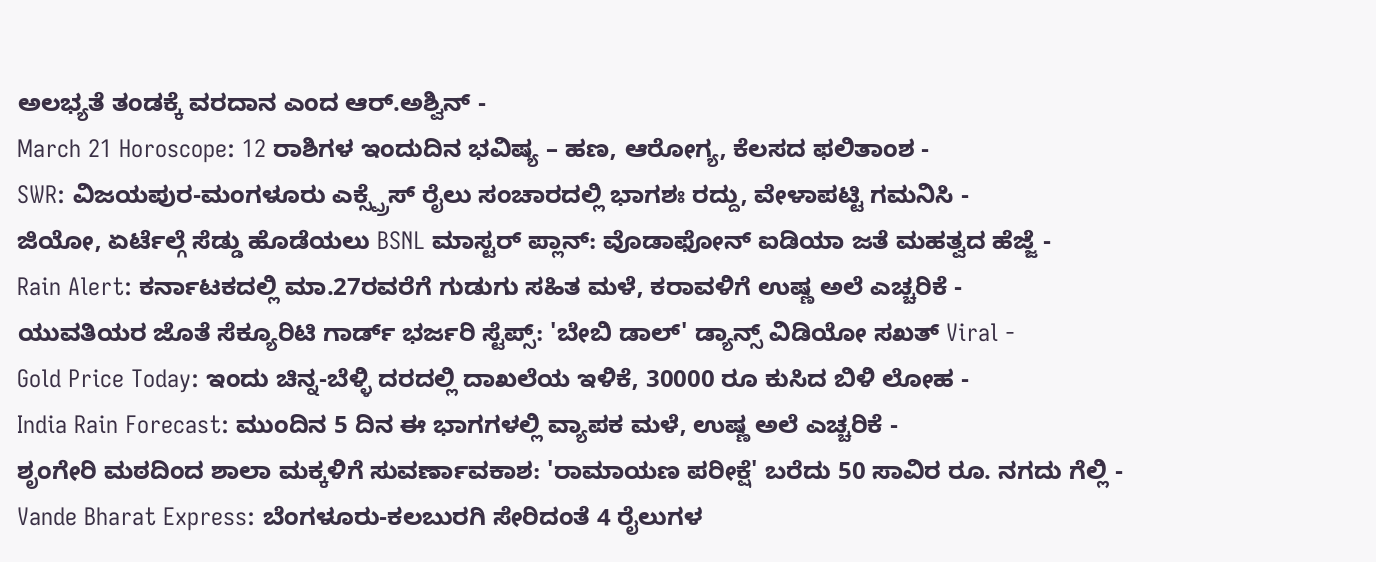ಅಲಭ್ಯತೆ ತಂಡಕ್ಕೆ ವರದಾನ ಎಂದ ಆರ್.ಅಶ್ವಿನ್ -
March 21 Horoscope: 12 ರಾಶಿಗಳ ಇಂದುದಿನ ಭವಿಷ್ಯ – ಹಣ, ಆರೋಗ್ಯ, ಕೆಲಸದ ಫಲಿತಾಂಶ -
SWR: ವಿಜಯಪುರ-ಮಂಗಳೂರು ಎಕ್ಸ್ಪ್ರೆಸ್ ರೈಲು ಸಂಚಾರದಲ್ಲಿ ಭಾಗಶಃ ರದ್ದು, ವೇಳಾಪಟ್ಟಿ ಗಮನಿಸಿ -
ಜಿಯೋ, ಏರ್ಟೆಲ್ಗೆ ಸೆಡ್ಡು ಹೊಡೆಯಲು BSNL ಮಾಸ್ಟರ್ ಪ್ಲಾನ್: ವೊಡಾಫೋನ್ ಐಡಿಯಾ ಜತೆ ಮಹತ್ವದ ಹೆಜ್ಜೆ -
Rain Alert: ಕರ್ನಾಟಕದಲ್ಲಿ ಮಾ.27ರವರೆಗೆ ಗುಡುಗು ಸಹಿತ ಮಳೆ, ಕರಾವಳಿಗೆ ಉಷ್ಣ ಅಲೆ ಎಚ್ಚರಿಕೆ -
ಯುವತಿಯರ ಜೊತೆ ಸೆಕ್ಯೂರಿಟಿ ಗಾರ್ಡ್ ಭರ್ಜರಿ ಸ್ಟೆಪ್ಸ್: 'ಬೇಬಿ ಡಾಲ್' ಡ್ಯಾನ್ಸ್ ವಿಡಿಯೋ ಸಖತ್ Viral -
Gold Price Today: ಇಂದು ಚಿನ್ನ-ಬೆಳ್ಳಿ ದರದಲ್ಲಿ ದಾಖಲೆಯ ಇಳಿಕೆ, 30000 ರೂ ಕುಸಿದ ಬಿಳಿ ಲೋಹ -
India Rain Forecast: ಮುಂದಿನ 5 ದಿನ ಈ ಭಾಗಗಳಲ್ಲಿ ವ್ಯಾಪಕ ಮಳೆ, ಉಷ್ಣ ಅಲೆ ಎಚ್ಚರಿಕೆ -
ಶೃಂಗೇರಿ ಮಠದಿಂದ ಶಾಲಾ ಮಕ್ಕಳಿಗೆ ಸುವರ್ಣಾವಕಾಶ: 'ರಾಮಾಯಣ ಪರೀಕ್ಷೆ' ಬರೆದು 50 ಸಾವಿರ ರೂ. ನಗದು ಗೆಲ್ಲಿ -
Vande Bharat Express: ಬೆಂಗಳೂರು-ಕಲಬುರಗಿ ಸೇರಿದಂತೆ 4 ರೈಲುಗಳ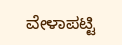ವೇಳಾಪಟ್ಟಿ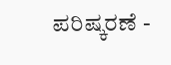ಪರಿಷ್ಕರಣೆ -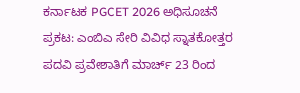ಕರ್ನಾಟಕ PGCET 2026 ಅಧಿಸೂಚನೆ ಪ್ರಕಟ: ಎಂಬಿಎ ಸೇರಿ ವಿವಿಧ ಸ್ನಾತಕೋತ್ತರ ಪದವಿ ಪ್ರವೇಶಾತಿಗೆ ಮಾರ್ಚ್ 23 ರಿಂದ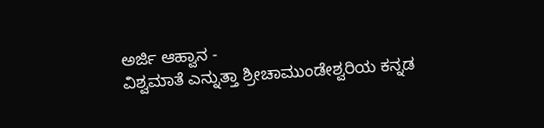ಅರ್ಜಿ ಆಹ್ವಾನ -
ವಿಶ್ವಮಾತೆ ಎನ್ನುತ್ತಾ ಶ್ರೀಚಾಮುಂಡೇಶ್ವರಿಯ ಕನ್ನಡ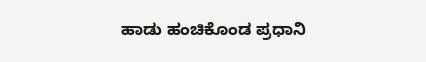ಹಾಡು ಹಂಚಿಕೊಂಡ ಪ್ರಧಾನಿ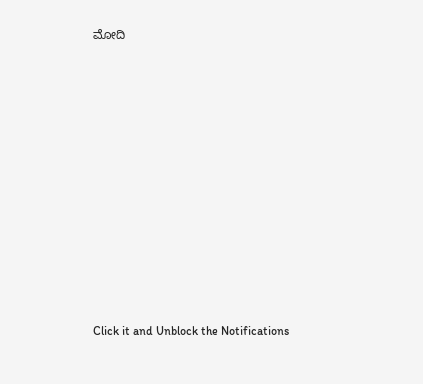ಮೋದಿ












Click it and Unblock the Notifications